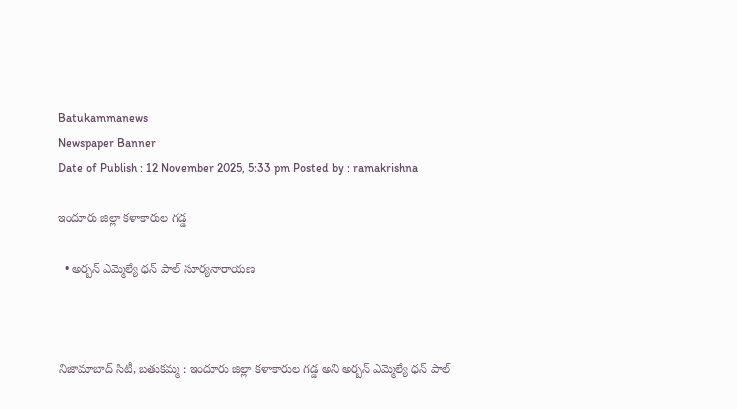Batukammanews
Newspaper Banner
Date of Publish : 12 November 2025, 5:33 pm Posted by : ramakrishna

ఇందూరు జిల్లా కళాకారుల గడ్డ

  • అర్బన్ ఎమ్మెల్యే ధన్ పాల్ సూర్యనారాయణ



నిజామాబాద్ సిటీ, బతుకమ్మ : ఇందూరు జిల్లా కళాకారుల గడ్డ అని అర్బన్ ఎమ్మెల్యే ధన్ పాల్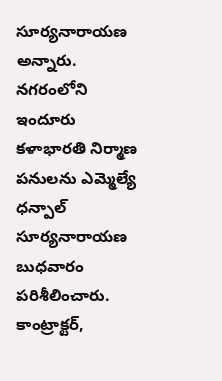సూర్యనారాయణ అన్నారు. నగరంలోని ఇందూరు కళాభారతి నిర్మాణ పనులను ఎమ్మెల్యే ధన్పాల్ సూర్యనారాయణ బుధవారం పరిశీలించారు. కాంట్రాక్టర్,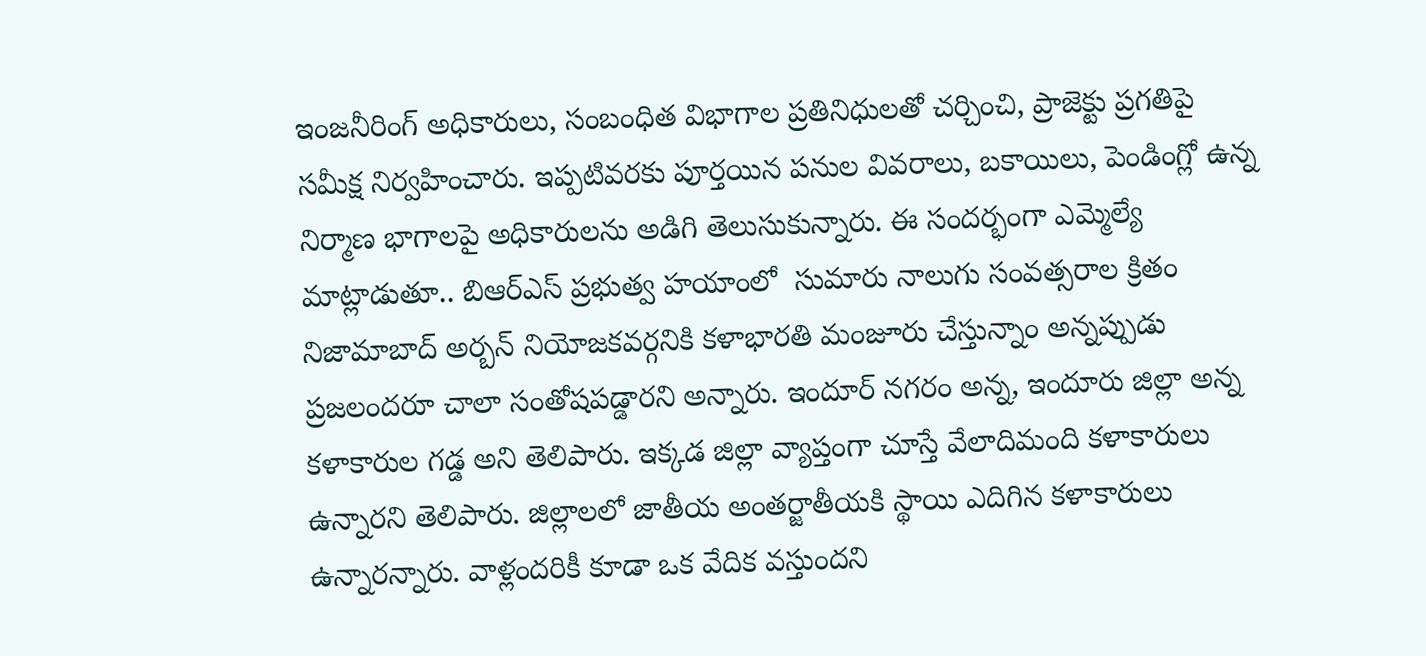ఇంజనీరింగ్ అధికారులు, సంబంధిత విభాగాల ప్రతినిధులతో చర్చించి, ప్రాజెక్టు ప్రగతిపై సమీక్ష నిర్వహించారు. ఇప్పటివరకు పూర్తయిన పనుల వివరాలు, బకాయిలు, పెండింగ్లో ఉన్న నిర్మాణ భాగాలపై అధికారులను అడిగి తెలుసుకున్నారు. ఈ సందర్భంగా ఎమ్మెల్యే మాట్లాడుతూ.. బిఆర్ఎస్ ప్రభుత్వ హయాంలో  సుమారు నాలుగు సంవత్సరాల క్రితం నిజామాబాద్ అర్బన్ నియోజకవర్గనికి కళాభారతి మంజూరు చేస్తున్నాం అన్నప్పుడు ప్రజలందరూ చాలా సంతోషపడ్డారని అన్నారు. ఇందూర్ నగరం అన్న, ఇందూరు జిల్లా అన్న కళాకారుల గడ్డ అని తెలిపారు. ఇక్కడ జిల్లా వ్యాప్తంగా చూస్తే వేలాదిమంది కళాకారులు ఉన్నారని తెలిపారు. జిల్లాలలో జాతీయ అంతర్జాతీయకి స్థాయి ఎదిగిన కళాకారులు ఉన్నారన్నారు. వాళ్లందరికీ కూడా ఒక వేదిక వస్తుందని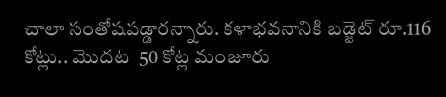చాలా సంతోషపడ్డారన్నారు. కళాభవనానికి బడ్జెట్ రూ.116 కోట్లు.. మొదట  50 కోట్ల మంజూరు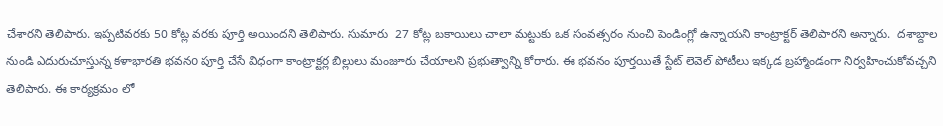చేశారని తెలిపారు. ఇప్పటివరకు 50 కోట్ల వరకు పూర్తి అయిందని తెలిపారు. సుమారు  27 కోట్ల బకాయిలు చాలా మట్టుకు ఒక సంవత్సరం నుంచి పెండింగ్లో ఉన్నాయని కాంట్రాక్టర్ తెలిపారని అన్నారు.  దశాబ్దాల నుండి ఎదురుచూస్తున్న కళాభారతి భవనo పూర్తి చేసే విధంగా కాంట్రాక్టర్ల బిల్లులు మంజూరు చేయాలని ప్రభుత్వాన్ని కోరారు. ఈ భవనం పూర్తయితే స్టేట్ లెవెల్ పోటీలు ఇక్కడ బ్రహ్మాండంగా నిర్వహించుకోవచ్చని తెలిపారు. ఈ కార్యక్రమం లో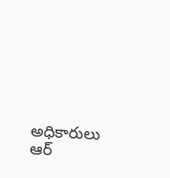అధికారులు ఆర్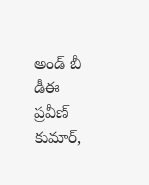అండ్ బీ డీఈ ప్రవీణ్ కుమార్,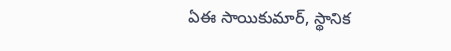ఏఈ సాయికుమార్, స్థానిక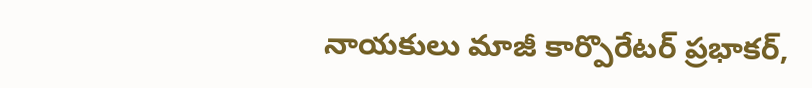నాయకులు మాజీ కార్పొరేటర్ ప్రభాకర్,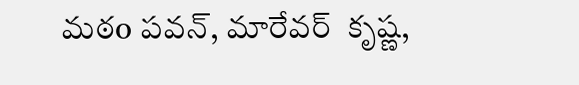మఠo పవన్, మారేవర్  కృష్ణ,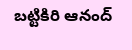బట్టికిరి ఆనంద్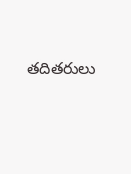తదితరులు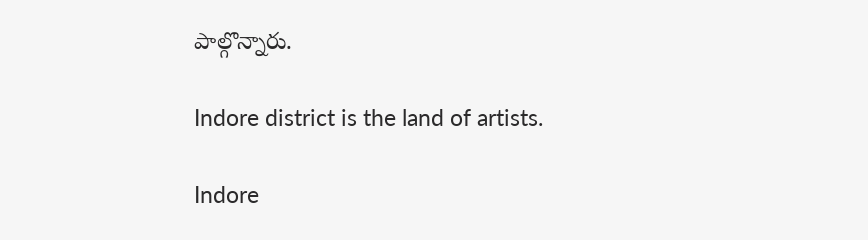పాల్గొన్నారు.

Indore district is the land of artists.

Indore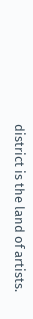district is the land of artists.